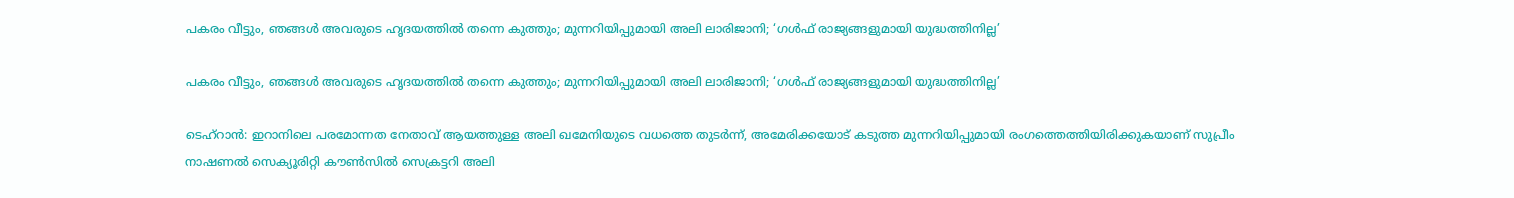പകരം വീട്ടും, ഞങ്ങൾ അവരുടെ ഹൃദയത്തിൽ തന്നെ കുത്തും; മുന്നറിയിപ്പുമായി അലി ലാരിജാനി; ‘ഗൾഫ് രാജ്യങ്ങളുമായി യുദ്ധത്തിനില്ല’

പകരം വീട്ടും, ഞങ്ങൾ അവരുടെ ഹൃദയത്തിൽ തന്നെ കുത്തും; മുന്നറിയിപ്പുമായി അലി ലാരിജാനി; ‘ഗൾഫ് രാജ്യങ്ങളുമായി യുദ്ധത്തിനില്ല’

ടെഹ്‌റാൻ: ഇറാനിലെ പരമോന്നത നേതാവ് ആയത്തുള്ള അലി ഖമേനിയുടെ വധത്തെ തുടർന്ന്, അമേരിക്കയോട് കടുത്ത മുന്നറിയിപ്പുമായി രംഗത്തെത്തിയിരിക്കുകയാണ് സുപ്രീം നാഷണൽ സെക്യൂരിറ്റി കൗൺസിൽ സെക്രട്ടറി അലി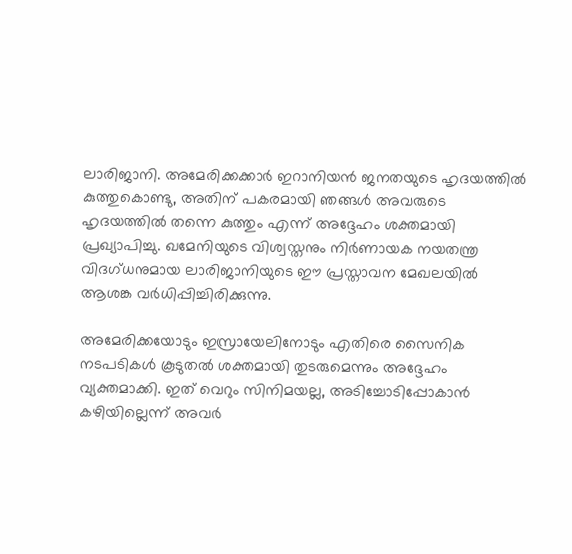ലാരിജാനി. അമേരിക്കക്കാർ ഇറാനിയൻ ജനതയുടെ ഹൃദയത്തിൽ കുത്തുകൊണ്ടു, അതിന് പകരമായി ഞങ്ങൾ അവരുടെ ഹൃദയത്തിൽ തന്നെ കുത്തും എന്ന് അദ്ദേഹം ശക്തമായി പ്രഖ്യാപിച്ചു. ഖമേനിയുടെ വിശ്വസ്തനും നിർണായക നയതന്ത്ര വിദഗ്ധനുമായ ലാരിജാനിയുടെ ഈ പ്രസ്താവന മേഖലയിൽ ആശങ്ക വർധിപ്പിച്ചിരിക്കുന്നു.

അമേരിക്കയോടും ഇസ്രായേലിനോടും എതിരെ സൈനിക നടപടികൾ കൂടുതൽ ശക്തമായി തുടരുമെന്നും അദ്ദേഹം വ്യക്തമാക്കി. ഇത് വെറും സിനിമയല്ല, അടിച്ചോടിപ്പോകാൻ കഴിയില്ലെന്ന് അവർ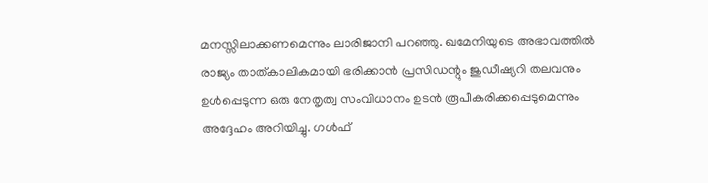മനസ്സിലാക്കണമെന്നും ലാരിജാനി പറഞ്ഞു. ഖമേനിയുടെ അഭാവത്തിൽ രാജ്യം താത്കാലികമായി ഭരിക്കാൻ പ്രസിഡന്റും ജുഡീഷ്യറി തലവനും ഉൾപ്പെടുന്ന ഒരു നേതൃത്വ സംവിധാനം ഉടൻ രൂപീകരിക്കപ്പെടുമെന്നും അദ്ദേഹം അറിയിച്ചു. ഗൾഫ്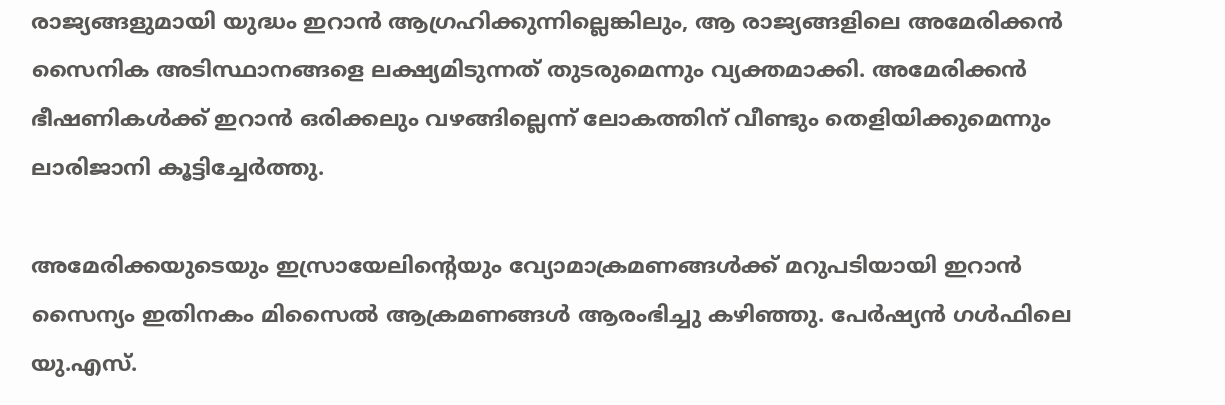രാജ്യങ്ങളുമായി യുദ്ധം ഇറാൻ ആഗ്രഹിക്കുന്നില്ലെങ്കിലും, ആ രാജ്യങ്ങളിലെ അമേരിക്കൻ സൈനിക അടിസ്ഥാനങ്ങളെ ലക്ഷ്യമിടുന്നത് തുടരുമെന്നും വ്യക്തമാക്കി. അമേരിക്കൻ ഭീഷണികൾക്ക് ഇറാൻ ഒരിക്കലും വഴങ്ങില്ലെന്ന് ലോകത്തിന് വീണ്ടും തെളിയിക്കുമെന്നും ലാരിജാനി കൂട്ടിച്ചേർത്തു.

അമേരിക്കയുടെയും ഇസ്രായേലിന്റെയും വ്യോമാക്രമണങ്ങൾക്ക് മറുപടിയായി ഇറാൻ സൈന്യം ഇതിനകം മിസൈൽ ആക്രമണങ്ങൾ ആരംഭിച്ചു കഴിഞ്ഞു. പേർഷ്യൻ ഗൾഫിലെ യു.എസ്.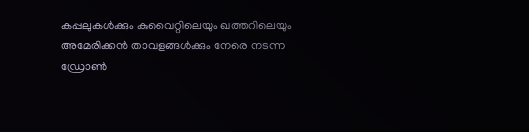കപ്പലുകൾക്കും കുവൈറ്റിലെയും ഖത്തറിലെയും അമേരിക്കൻ താവളങ്ങൾക്കും നേരെ നടന്ന ഡ്രോൺ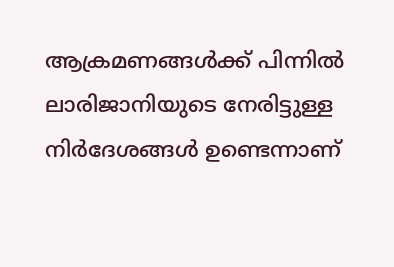ആക്രമണങ്ങൾക്ക് പിന്നിൽ ലാരിജാനിയുടെ നേരിട്ടുള്ള നിർദേശങ്ങൾ ഉണ്ടെന്നാണ്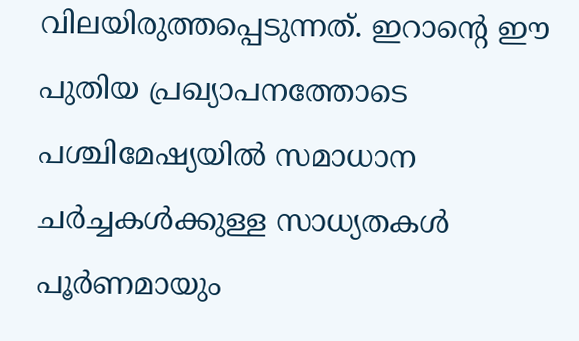വിലയിരുത്തപ്പെടുന്നത്. ഇറാന്റെ ഈ പുതിയ പ്രഖ്യാപനത്തോടെ പശ്ചിമേഷ്യയിൽ സമാധാന ചർച്ചകൾക്കുള്ള സാധ്യതകൾ പൂർണമായും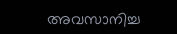അവസാനിച്ച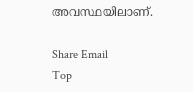അവസ്ഥയിലാണ്.

Share Email
Top